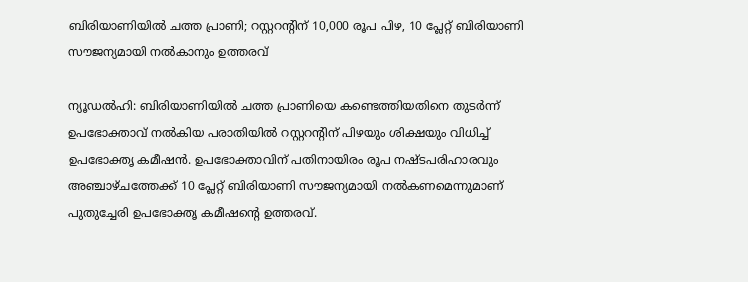ബിരിയാണിയിൽ ചത്ത പ്രാണി; റസ്റ്ററന്റിന് 10,000 രൂപ പിഴ, 10 പ്ലേറ്റ് ബിരിയാണി സൗജന്യമായി നൽകാനും ഉത്തരവ്

ന്യൂഡൽഹി: ബിരിയാണിയിൽ ചത്ത പ്രാണിയെ കണ്ടെത്തിയതിനെ തുടർന്ന് ഉപഭോക്താവ് നൽകിയ പരാതിയിൽ റസ്റ്ററന്റിന് പിഴയും ശിക്ഷയും വിധിച്ച് ഉപഭോക്തൃ കമീഷൻ. ഉപഭോക്താവിന് പതിനായിരം രൂപ നഷ്ടപരിഹാരവും അഞ്ചാഴ്ചത്തേക്ക് 10 പ്ലേറ്റ് ബിരിയാണി സൗജന്യമായി നൽകണമെന്നുമാണ് പുതുച്ചേരി ഉപഭോക്തൃ കമീഷന്റെ ഉത്തരവ്.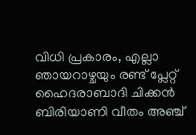വിധി പ്രകാരം, എല്ലാ ഞായറാഴ്ചയും രണ്ട് പ്ലേറ്റ് ഹൈദരാബാദി ചിക്കൻ ബിരിയാണി വീതം അഞ്ച്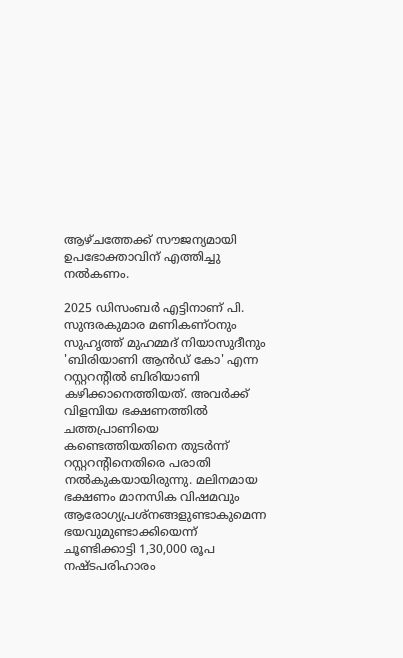ആഴ്ചത്തേക്ക് സൗജന്യമായി ഉപഭോക്താവിന് എത്തിച്ചു നൽകണം.

2025 ഡിസംബർ എട്ടിനാണ് പി. സുന്ദരകുമാര മണികണ്ഠനും സുഹൃത്ത് മുഹമ്മദ് നിയാസുദീനും 'ബിരിയാണി ആൻഡ് കോ' എന്ന റസ്റ്ററന്റിൽ ബിരിയാണി കഴിക്കാനെത്തിയത്. അവർക്ക് വിളമ്പിയ ഭക്ഷണത്തിൽ ചത്തപ്രാണിയെ കണ്ടെത്തിയതിനെ തുടർന്ന് റസ്റ്ററന്റിനെതിരെ പരാതി നൽകുകയായിരുന്നു. മലിനമായ ഭക്ഷണം മാനസിക വിഷമവും ആരോഗ്യപ്രശ്നങ്ങളുണ്ടാകുമെന്ന ഭയവുമുണ്ടാക്കിയെന്ന് ചൂണ്ടിക്കാട്ടി 1,30,000 രൂപ നഷ്ടപരിഹാരം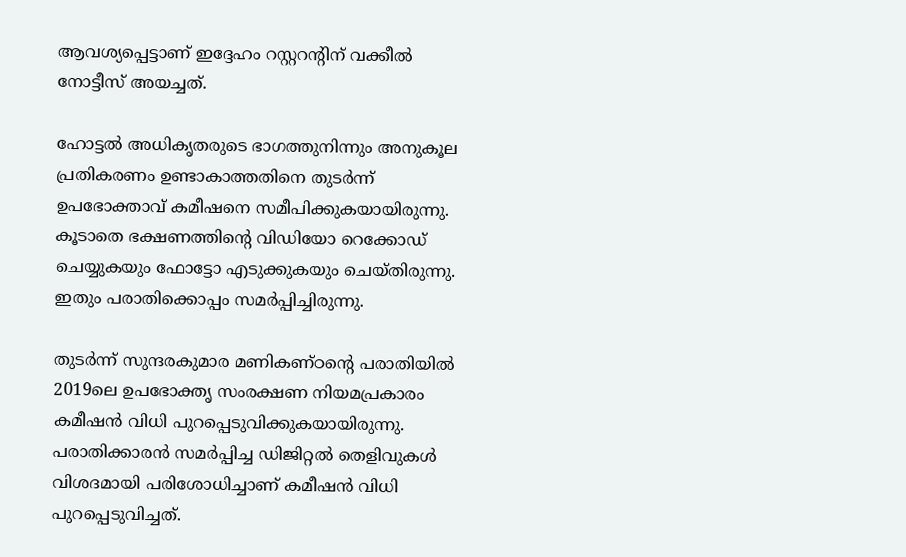ആവശ്യപ്പെട്ടാണ് ഇദ്ദേഹം റസ്റ്ററന്റിന് വക്കീൽ നോട്ടീസ് അയച്ചത്.

ഹോട്ടൽ അധികൃതരുടെ ഭാഗത്തുനിന്നും അനുകൂല പ്രതികരണം ഉണ്ടാകാത്തതിനെ തുടർന്ന് ഉപഭോക്താവ് കമീഷനെ സമീപിക്കുകയായിരുന്നു. കൂടാതെ ഭക്ഷണത്തിന്റെ വിഡിയോ റെക്കോഡ് ചെയ്യുകയും ഫോട്ടോ എടുക്കുകയും ചെയ്തിരുന്നു. ഇതും പരാതിക്കൊപ്പം സമർപ്പിച്ചിരുന്നു.

തുടർന്ന് സുന്ദരകുമാര മണികണ്ഠന്റെ പരാതിയിൽ 2019ലെ ഉപഭോക്തൃ സംരക്ഷണ നിയമപ്രകാരം കമീഷൻ വിധി പുറപ്പെടുവിക്കുകയായിരുന്നു. പരാതിക്കാരൻ സമർപ്പിച്ച ഡിജിറ്റൽ തെളിവുകൾ വിശദമായി പരിശോധിച്ചാണ് കമീഷൻ വിധി പുറപ്പെടുവിച്ചത്.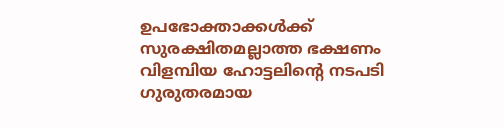ഉപഭോക്താക്കൾക്ക് സുരക്ഷിതമല്ലാത്ത ഭക്ഷണം വിളമ്പിയ ഹോട്ടലിന്റെ നടപടി ഗുരുതരമായ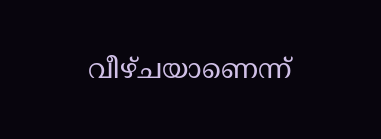വീഴ്ചയാണെന്ന്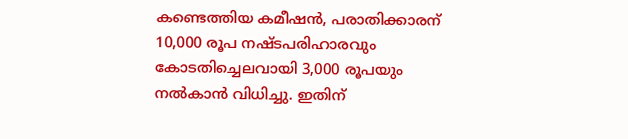കണ്ടെത്തിയ കമീഷൻ, പരാതിക്കാരന് 10,000 രൂപ നഷ്ടപരിഹാരവും കോടതിച്ചെലവായി 3,000 രൂപയും നൽകാൻ വിധിച്ചു. ഇതിന്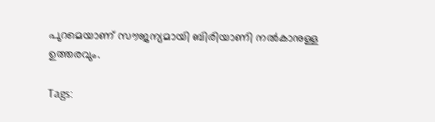പുറമെയാണ് സൗജന്യമായി ബിരിയാണി നൽകാനുള്ള ഉത്തരവും.

Tags: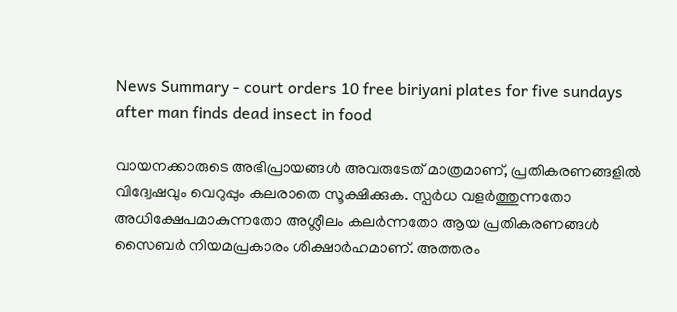News Summary - court orders 10 free biriyani plates for five sundays after man finds dead insect in food

വായനക്കാരുടെ അഭിപ്രായങ്ങള്‍ അവരുടേത് മാത്രമാണ്, പ്രതികരണങ്ങളിൽ വിദ്വേഷവും വെറുപ്പും കലരാതെ സൂക്ഷിക്കുക. സ്പർധ വളർത്തുന്നതോ അധിക്ഷേപമാകുന്നതോ അശ്ലീലം കലർന്നതോ ആയ പ്രതികരണങ്ങൾ സൈബർ നിയമപ്രകാരം ശിക്ഷാർഹമാണ്. അത്തരം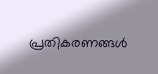പ്രതികരണങ്ങൾ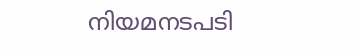നിയമനടപടി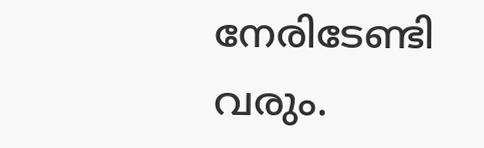നേരിടേണ്ടി വരും.